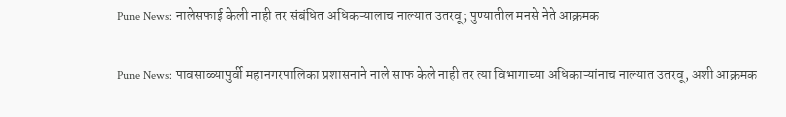Pune News: नालेसफाई केली नाही तर संबंधित अधिकऱ्यालाच नाल्यात उतरवू; पुण्यातील मनसे नेते आक्रमक

Pune News: पावसाळ्यापुर्वी महानगरपालिका प्रशासनाने नाले साफ केले नाही तर त्या विभागाच्या अधिकाऱ्यांनाच नाल्यात उतरवू, अशी आक्रमक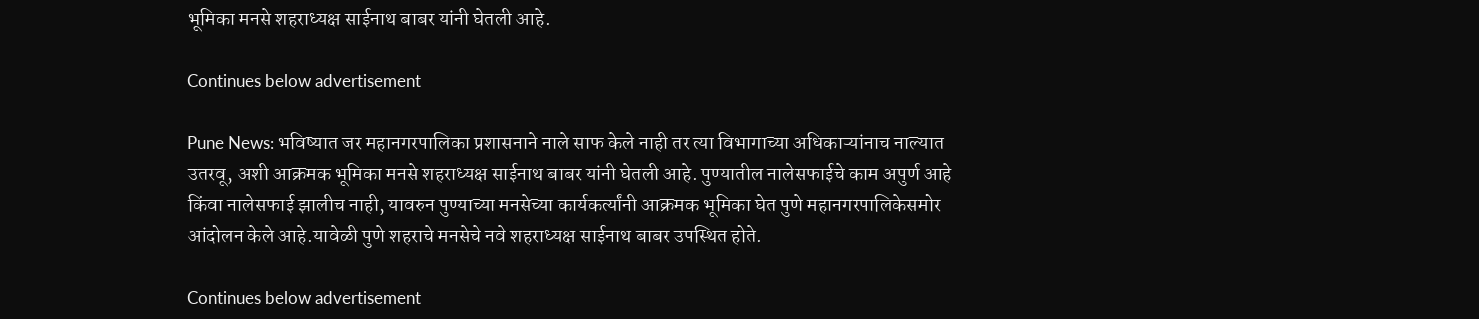भूमिका मनसे शहराध्यक्ष साईनाथ बाबर यांनी घेतली आहे.

Continues below advertisement

Pune News: भविष्यात जर महानगरपालिका प्रशासनाने नाले साफ केले नाही तर त्या विभागाच्या अधिकाऱ्यांनाच नाल्यात उतरवू, अशी आक्रमक भूमिका मनसे शहराध्यक्ष साईनाथ बाबर यांनी घेतली आहे. पुण्यातील नालेसफाईचे काम अपुर्ण आहे किंवा नालेसफाई झालीच नाही, यावरुन पुण्याच्या मनसेच्या कार्यकर्त्यांनी आक्रमक भूमिका घेत पुणे महानगरपालिकेसमोर आंदोलन केले आहे.यावेळी पुणे शहराचे मनसेचे नवे शहराध्यक्ष साईनाथ बाबर उपस्थित होते.

Continues below advertisement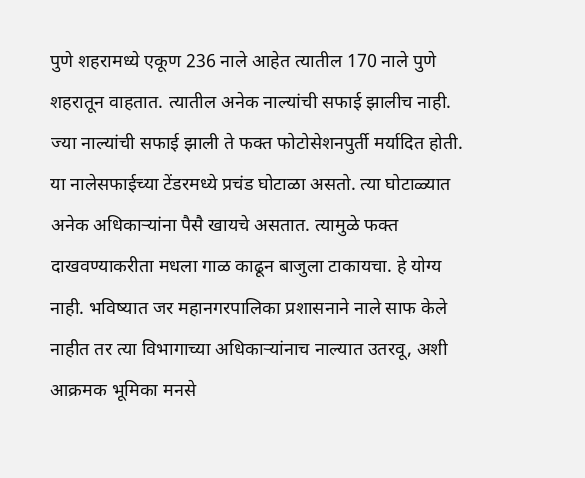पुणे शहरामध्ये एकूण 236 नाले आहेत त्यातील 170 नाले पुणे शहरातून वाहतात. त्यातील अनेक नाल्यांची सफाई झालीच नाही. ज्या नाल्यांची सफाई झाली ते फक्त फोटोसेशनपुर्ती मर्यादित होती. या नालेसफाईच्या टेंडरमध्ये प्रचंड घोटाळा असतो. त्या घोटाळ्यात अनेक अधिकाऱ्यांना पैसै खायचे असतात. त्यामुळे फक्त दाखवण्याकरीता मधला गाळ काढून बाजुला टाकायचा. हे योग्य नाही. भविष्यात जर महानगरपालिका प्रशासनाने नाले साफ केले नाहीत तर त्या विभागाच्या अधिकाऱ्यांनाच नाल्यात उतरवू, अशी आक्रमक भूमिका मनसे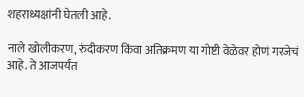शहराध्यक्षांनी घेतली आहे.

नाले खोलीकरण, रुंदीकरण किंवा अतिक्रमण या गोष्टी वेळेवर होणं गरजेचं आहे. ते आजपर्यंत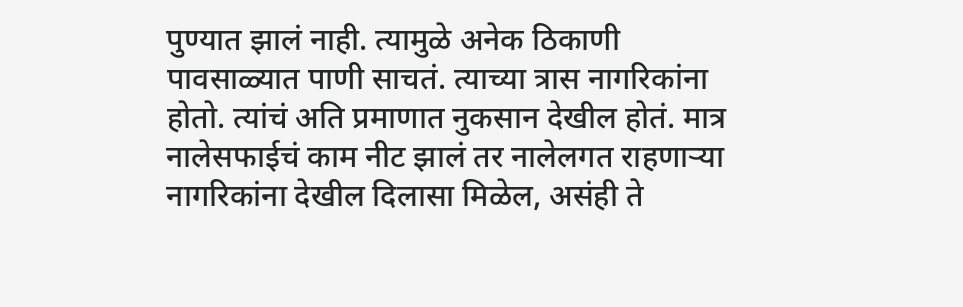पुण्यात झालं नाही. त्यामुळे अनेक ठिकाणी पावसाळ्यात पाणी साचतं. त्याच्या त्रास नागरिकांना होतो. त्यांचं अति प्रमाणात नुकसान देखील होतं. मात्र नालेसफाईचं काम नीट झालं तर नालेलगत राहणाऱ्या नागरिकांना देखील दिलासा मिळेल, असंही ते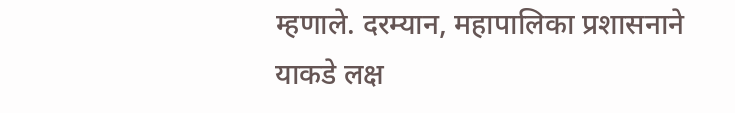म्हणाले. दरम्यान, महापालिका प्रशासनाने याकडे लक्ष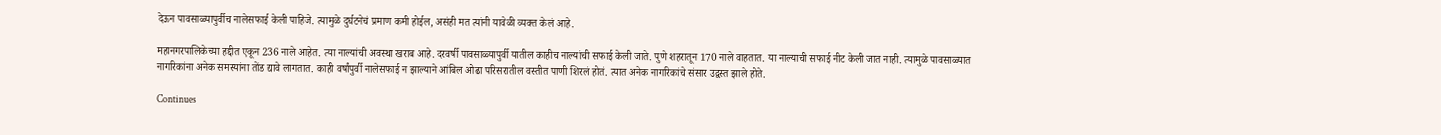देऊन पावसाळ्यापुर्वीच नालेसफाई केली पाहिजे. त्यामुळे दुर्घटनेचं प्रमाण कमी होईल, असंही मत त्यांनी यावेळी व्यक्त केलं आहे.

महानगरपालिकेच्या हद्दीत एकून 236 नाले आहेत. त्या नाल्यांची अवस्था खराब आहे. दरवर्षी पावसाळ्यापुर्वी यातील काहीच नाल्यांची सफाई केली जाते. पुणे शहरातून 170 नाले वाहतात. या नाल्याची सफाई नीट केली जात नाही. त्यामुळे पावसाळ्यात नागरिकांना अनेक समस्यांना तोंड द्यावे लागतात. काही वर्षांपुर्वी नालेसफाई न झाल्याने आंबिल ओढा परिसरातील वस्तीत पाणी शिरलं होतं. त्यात अनेक नागरिकांचे संसार उद्वस्त झाले होते.

Continues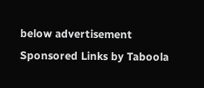below advertisement
Sponsored Links by Taboola